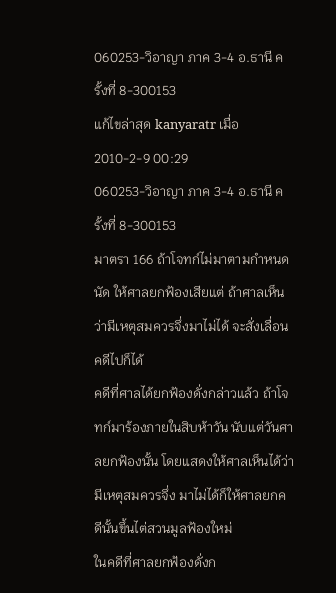060253-วิอาญา ภาค 3-4 อ.ธานี ครั้งที่ 8-300153
แก้ไขล่าสุด kanyaratr เมื่อ 2010-2-9 00:29
060253-วิอาญา ภาค 3-4 อ.ธานี ครั้งที่ 8-300153
มาตรา 166 ถ้าโจทก์ไม่มาตามกำหนดนัด ให้ศาลยกฟ้องเสียแต่ ถ้าศาลเห็นว่ามีเหตุสมควรจึ่งมาไม่ได้ จะสั่งเลื่อนคดีไปก็ได้
คดีที่ศาลได้ยกฟ้องดั่งกล่าวแล้ว ถ้าโจทก์มาร้องภายในสิบห้าวัน นับแต่วันศาลยกฟ้องนั้น โดยแสดงให้ศาลเห็นได้ว่ามีเหตุสมควรจึ่ง มาไม่ได้ก็ให้ศาลยกคดีนั้นขึ้นไต่สวนมูลฟ้องใหม่
ในคดีที่ศาลยกฟ้องดั่งก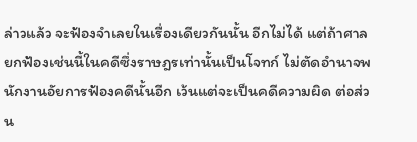ล่าวแล้ว จะฟ้องจำเลยในเรื่องเดียวกันนั้น อีกไม่ได้ แต่ถ้าศาลยกฟ้องเช่นนี้ในคดีซึ่งราษฎรเท่านั้นเป็นโจทก์ ไม่ตัดอำนาจพนักงานอัยการฟ้องคดีนั้นอีก เว้นแต่จะเป็นคดีความผิด ต่อส่วน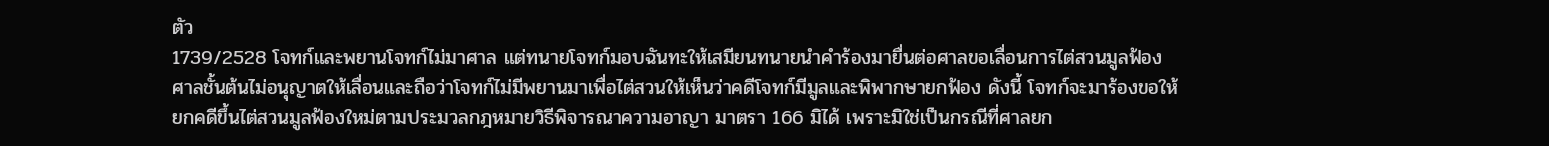ตัว
1739/2528 โจทก์และพยานโจทก์ไม่มาศาล แต่ทนายโจทก์มอบฉันทะให้เสมียนทนายนำคำร้องมายื่นต่อศาลขอเลื่อนการไต่สวนมูลฟ้องศาลชั้นต้นไม่อนุญาตให้เลื่อนและถือว่าโจทก์ไม่มีพยานมาเพื่อไต่สวนให้เห็นว่าคดีโจทก์มีมูลและพิพากษายกฟ้อง ดังนี้ โจทก์จะมาร้องขอให้ยกคดีขึ้นไต่สวนมูลฟ้องใหม่ตามประมวลกฎหมายวิธีพิจารณาความอาญา มาตรา 166 มิได้ เพราะมิใช่เป็นกรณีที่ศาลยก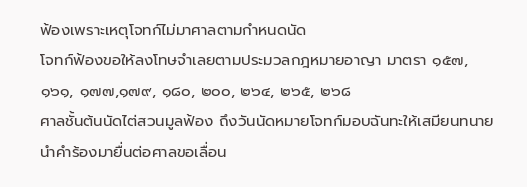ฟ้องเพราะเหตุโจทก์ไม่มาศาลตามกำหนดนัด
โจทก์ฟ้องขอให้ลงโทษจำเลยตามประมวลกฎหมายอาญา มาตรา ๑๕๗, ๑๖๑, ๑๗๗,๑๗๙, ๑๘๐, ๒๐๐, ๒๖๔, ๒๖๕, ๒๖๘
ศาลชั้นต้นนัดไต่สวนมูลฟ้อง ถึงวันนัดหมายโจทก์มอบฉันทะให้เสมียนทนายนำคำร้องมายื่นต่อศาลขอเลื่อน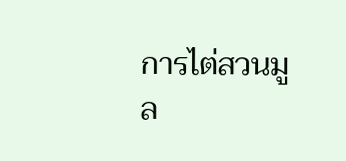การไต่สวนมูล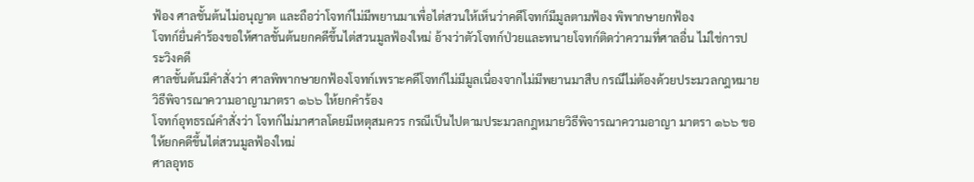ฟ้อง ศาลชั้นต้นไม่อนุญาต และถือว่าโจทก์ไม่มีพยานมาเพื่อไต่สวนให้เห็นว่าคดีโจทก์มีมูลตามฟ้อง พิพากษายกฟ้อง
โจทก์ยื่นคำร้องขอให้ศาลชั้นต้นยกคดีขึ้นไต่สวนมูลฟ้องใหม่ อ้างว่าตัวโจทก์ป่วยและทนายโจทก์ติดว่าความที่ศาลอื่น ไม่ใช่การประวิงคดี
ศาลชั้นต้นมีคำสั่งว่า ศาลพิพากษายกฟ้องโจทก์เพราะคดีโจทก์ไม่มีมูลเนื่องจากไม่มีพยานมาสืบ กรณีไม่ต้องด้วยประมวลกฎหมายวิธีพิจารณาความอาญามาตรา ๑๖๖ ให้ยกคำร้อง
โจทก์อุทธรณ์คำสั่งว่า โจทก์ไม่มาศาลโดยมีเหตุสมควร กรณีเป็นไปตามประมวลกฎหมายวิธีพิจารณาความอาญา มาตรา ๑๖๖ ขอให้ยกคดีขึ้นไต่สวนมูลฟ้องใหม่
ศาลอุทธ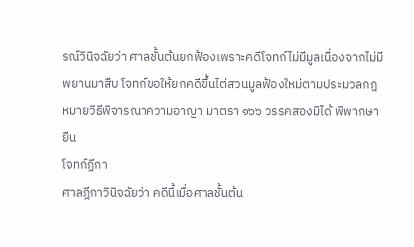รณ์วินิจฉัยว่า ศาลชั้นต้นยกฟ้องเพราะคดีโจทก์ไม่มีมูลเนื่องจากไม่มีพยานมาสืบ โจทก์ขอให้ยกคดีขึ้นไต่สวนมูลฟ้องใหม่ตามประมวลกฎหมายวิธีพิจารณาความอาญา มาตรา ๑๖๖ วรรคสองมิได้ พิพากษายืน
โจทก์ฎีกา
ศาลฎีกาวินิจฉัยว่า คดีนี้เมื่อศาลชั้นต้น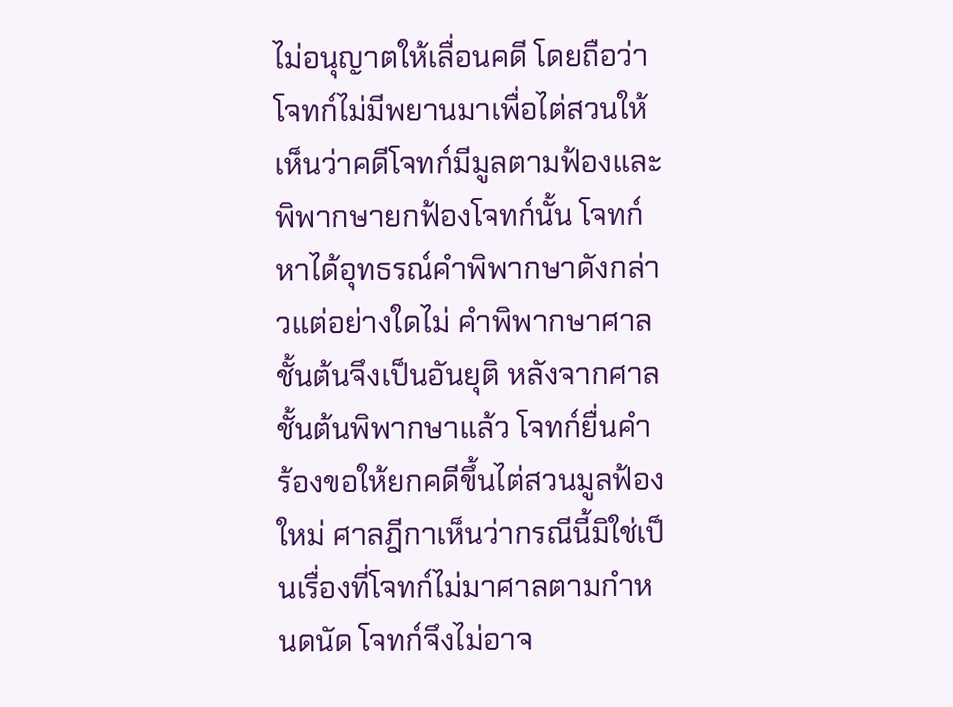ไม่อนุญาตให้เลื่อนคดี โดยถือว่าโจทก์ไม่มีพยานมาเพื่อไต่สวนให้เห็นว่าคดีโจทก์มีมูลตามฟ้องและพิพากษายกฟ้องโจทก์นั้น โจทก์หาได้อุทธรณ์คำพิพากษาดังกล่าวแต่อย่างใดไม่ คำพิพากษาศาลชั้นต้นจึงเป็นอันยุติ หลังจากศาลชั้นต้นพิพากษาแล้ว โจทก์ยื่นคำร้องขอให้ยกคดีขึ้นไต่สวนมูลฟ้องใหม่ ศาลฎีกาเห็นว่ากรณีนี้มิใช่เป็นเรื่องที่โจทก์ไม่มาศาลตามกำหนดนัด โจทก์จึงไม่อาจ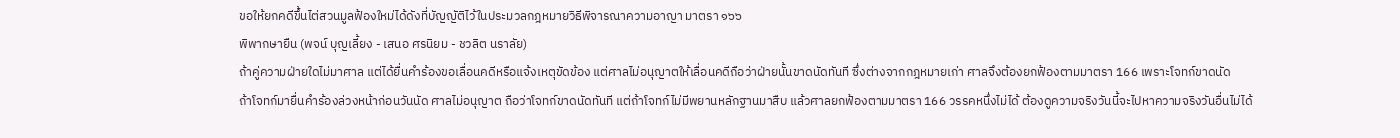ขอให้ยกคดีขึ้นไต่สวนมูลฟ้องใหม่ได้ดังที่บัญญัติไว้ในประมวลกฎหมายวิธีพิจารณาความอาญา มาตรา ๑๖๖
พิพากษายืน (พจน์ บุญเลี้ยง - เสนอ ศรนิยม - ชวลิต นราลัย)
ถ้าคู่ความฝ่ายใดไม่มาศาล แต่ได้ยื่นคำร้องขอเลื่อนคดีหรือแจ้งเหตุขัดข้อง แต่ศาลไม่อนุญาตให้เลื่อนคดีถือว่าฝ่ายนั้นขาดนัดทันที ซึ่งต่างจากกฎหมายเก่า ศาลจึงต้องยกฟ้องตามมาตรา 166 เพราะโจทก์ขาดนัด
ถ้าโจทก์มายื่นคำร้องล่วงหน้าก่อนวันนัด ศาลไม่อนุญาต ถือว่าโจทก์ขาดนัดทันที แต่ถ้าโจทก์ไม่มีพยานหลักฐานมาสืบ แล้วศาลยกฟ้องตามมาตรา 166 วรรคหนึ่งไม่ได้ ต้องดูความจริงวันนี้จะไปหาความจริงวันอื่นไม่ได้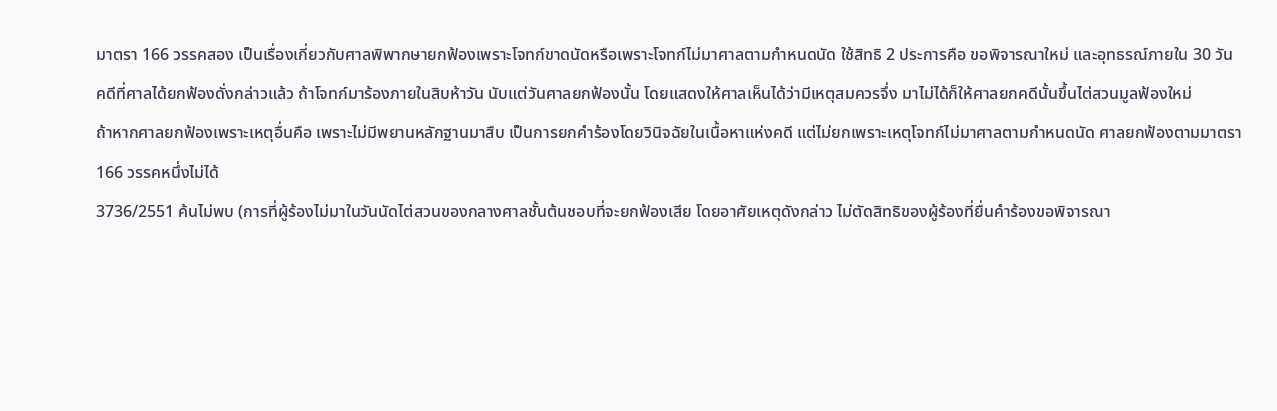มาตรา 166 วรรคสอง เป็นเรื่องเกี่ยวกับศาลพิพากษายกฟ้องเพราะโจทก์ขาดนัดหรือเพราะโจทก์ไม่มาศาลตามกำหนดนัด ใช้สิทธิ 2 ประการคือ ขอพิจารณาใหม่ และอุทธรณ์ภายใน 30 วัน
คดีที่ศาลได้ยกฟ้องดั่งกล่าวแล้ว ถ้าโจทก์มาร้องภายในสิบห้าวัน นับแต่วันศาลยกฟ้องนั้น โดยแสดงให้ศาลเห็นได้ว่ามีเหตุสมควรจึ่ง มาไม่ได้ก็ให้ศาลยกคดีนั้นขึ้นไต่สวนมูลฟ้องใหม่
ถ้าหากศาลยกฟ้องเพราะเหตุอื่นคือ เพราะไม่มีพยานหลักฐานมาสืบ เป็นการยกคำร้องโดยวินิจฉัยในเนื้อหาแห่งคดี แต่ไม่ยกเพราะเหตุโจทก์ไม่มาศาลตามกำหนดนัด ศาลยกฟ้องตามมาตรา 166 วรรคหนึ่งไม่ได้
3736/2551 ค้นไม่พบ (การที่ผู้ร้องไม่มาในวันนัดไต่สวนของกลางศาลชั้นต้นชอบที่จะยกฟ้องเสีย โดยอาศัยเหตุดังกล่าว ไม่ตัดสิทธิของผู้ร้องที่ยื่นคำร้องขอพิจารณา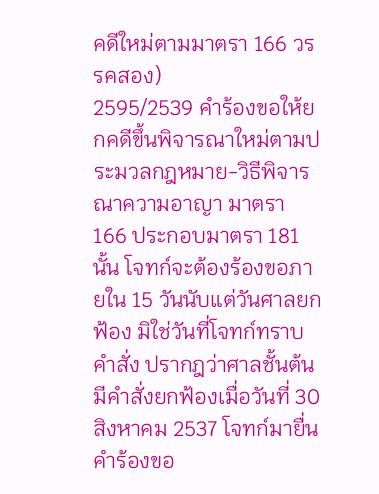คดีใหม่ตามมาตรา 166 วรรคสอง)
2595/2539 คำร้องขอให้ยกคดีขึ้นพิจารณาใหม่ตามประมวลกฎหมาย-วิธีพิจารณาความอาญา มาตรา 166 ประกอบมาตรา 181 นั้น โจทก์จะต้องร้องขอภายใน 15 วันนับแต่วันศาลยกฟ้อง มิใช่วันที่โจทก์ทราบคำสั่ง ปรากฎว่าศาลชั้นต้นมีคำสั่งยกฟ้องเมื่อวันที่ 30 สิงหาคม 2537 โจทก์มายื่นคำร้องขอ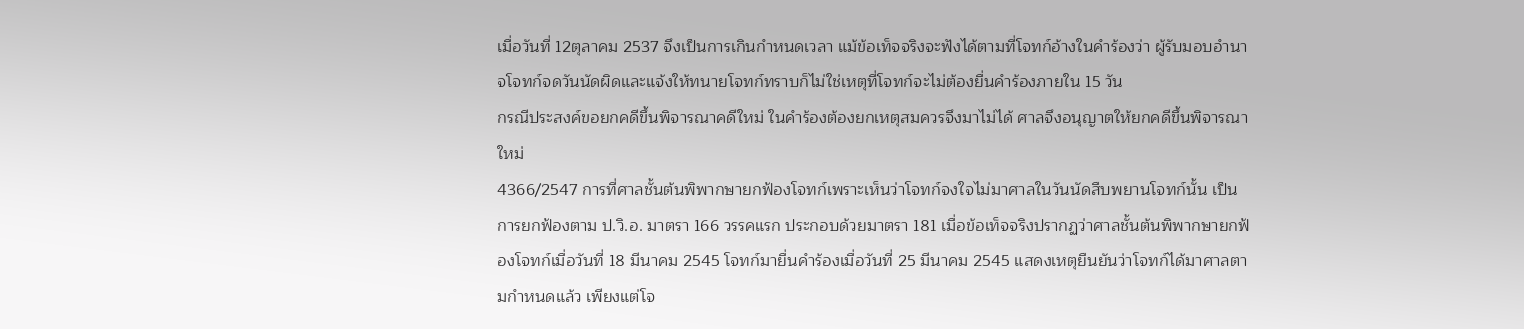เมื่อวันที่ 12ตุลาคม 2537 จึงเป็นการเกินกำหนดเวลา แม้ข้อเท็จจริงจะฟังได้ตามที่โจทก์อ้างในคำร้องว่า ผู้รับมอบอำนาจโจทก์จดวันนัดผิดและแจ้งให้ทนายโจทก์ทราบก็ไม่ใช่เหตุที่โจทก์จะไม่ต้องยื่นคำร้องภายใน 15 วัน
กรณีประสงค์ขอยกคดีขึ้นพิจารณาคดีใหม่ ในคำร้องต้องยกเหตุสมควรจึงมาไม่ได้ ศาลจึงอนุญาตให้ยกคดีขึ้นพิจารณาใหม่
4366/2547 การที่ศาลชั้นต้นพิพากษายกฟ้องโจทก์เพราะเห็นว่าโจทก์จงใจไม่มาศาลในวันนัดสืบพยานโจทก์นั้น เป็นการยกฟ้องตาม ป.วิ.อ. มาตรา 166 วรรคแรก ประกอบด้วยมาตรา 181 เมื่อข้อเท็จจริงปรากฏว่าศาลชั้นต้นพิพากษายกฟ้องโจทก์เมื่อวันที่ 18 มีนาคม 2545 โจทก์มายื่นคำร้องเมื่อวันที่ 25 มีนาคม 2545 แสดงเหตุยืนยันว่าโจทก์ได้มาศาลตามกำหนดแล้ว เพียงแต่โจ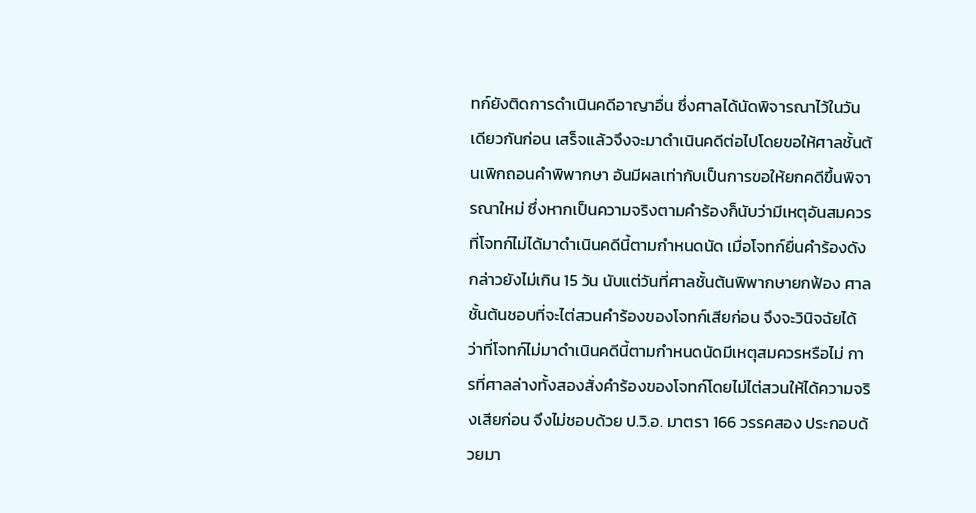ทก์ยังติดการดำเนินคดีอาญาอื่น ซึ่งศาลได้นัดพิจารณาไว้ในวันเดียวกันก่อน เสร็จแล้วจึงจะมาดำเนินคดีต่อไปโดยขอให้ศาลชั้นต้นเพิกถอนคำพิพากษา อันมีผลเท่ากับเป็นการขอให้ยกคดีขึ้นพิจารณาใหม่ ซึ่งหากเป็นความจริงตามคำร้องก็นับว่ามีเหตุอันสมควรที่โจทก์ไม่ได้มาดำเนินคดีนี้ตามกำหนดนัด เมื่อโจทก์ยื่นคำร้องดังกล่าวยังไม่เกิน 15 วัน นับแต่วันที่ศาลชั้นต้นพิพากษายกฟ้อง ศาลชั้นต้นชอบที่จะไต่สวนคำร้องของโจทก์เสียก่อน จึงจะวินิจฉัยได้ว่าที่โจทก์ไม่มาดำเนินคดีนี้ตามกำหนดนัดมีเหตุสมควรหรือไม่ การที่ศาลล่างทั้งสองสั่งคำร้องของโจทก์โดยไม่ไต่สวนให้ได้ความจริงเสียก่อน จึงไม่ชอบด้วย ป.วิ.อ. มาตรา 166 วรรคสอง ประกอบด้วยมา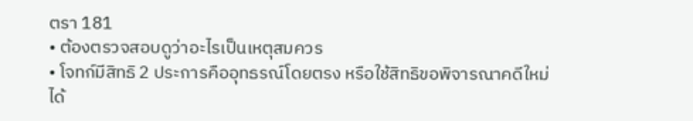ตรา 181
• ต้องตรวจสอบดูว่าอะไรเป็นเหตุสมควร
• โจทก์มีสิทธิ 2 ประการคืออุทธรณ์โดยตรง หรือใช้สิทธิขอพิจารณาคดีใหม่ได้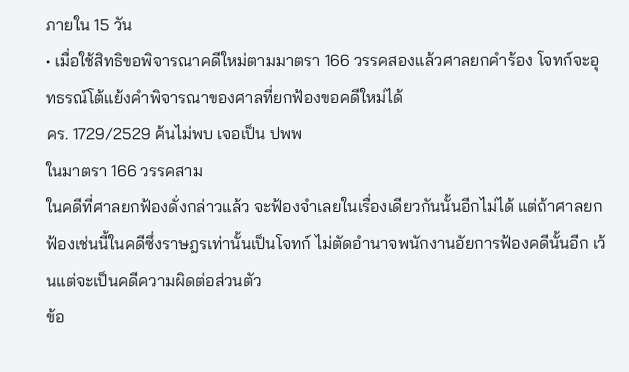ภายใน 15 วัน
• เมื่อใช้สิทธิขอพิจารณาคดีใหม่ตามมาตรา 166 วรรคสองแล้วศาลยกคำร้อง โจทก์จะอุทธรณ์โต้แย้งคำพิจารณาของศาลที่ยกฟ้องขอคดีใหม่ได้
คร. 1729/2529 ค้นไม่พบ เจอเป็น ปพพ
ในมาตรา 166 วรรคสาม
ในคดีที่ศาลยกฟ้องดั่งกล่าวแล้ว จะฟ้องจำเลยในเรื่องเดียวกันนั้นอีกไม่ได้ แต่ถ้าศาลยกฟ้องเช่นนี้ในคดีซึ่งราษฎรเท่านั้นเป็นโจทก์ ไม่ตัดอำนาจพนักงานอัยการฟ้องคดีนั้นอีก เว้นแต่จะเป็นคดีความผิดต่อส่วนตัว
ข้อ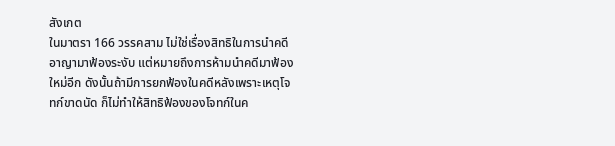สังเกต
ในมาตรา 166 วรรคสาม ไม่ใช่เรื่องสิทธิในการนำคดีอาญามาฟ้องระงับ แต่หมายถึงการห้ามนำคดีมาฟ้องใหม่อีก ดังนั้นถ้ามีการยกฟ้องในคดีหลังเพราะเหตุโจทก์ขาดนัด ก็ไม่ทำให้สิทธิฟ้องของโจทก์ในค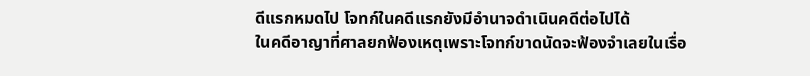ดีแรกหมดไป โจทก์ในคดีแรกยังมีอำนาจดำเนินคดีต่อไปได้
ในคดีอาญาที่ศาลยกฟ้องเหตุเพราะโจทก์ขาดนัดจะฟ้องจำเลยในเรื่อ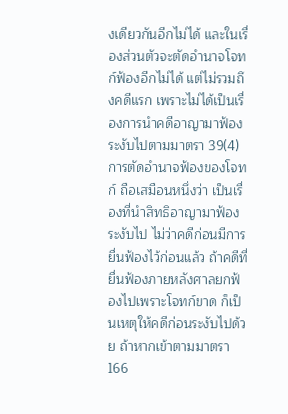งเดียวกันอีกไม่ได้ และในเรื่องส่วนตัวจะตัดอำนาจโจทก์ฟ้องอีกไม่ได้ แต่ไม่รวมถึงคดีแรก เพราะไม่ได้เป็นเรื่องการนำคดีอาญามาฟ้องระงับไปตามมาตรา 39(4)
การตัดอำนาจฟ้องของโจทก์ ถือเสมือนหนึ่งว่า เป็นเรื่องที่นำสิทธิอาญามาฟ้องระงับไป ไม่ว่าคดีก่อนมีการยื่นฟ้องไว้ก่อนแล้ว ถ้าคดีที่ยื่นฟ้องภายหลังศาลยกฟ้องไปเพราะโจทก์ขาด ก็เป็นเหตุให้คดีก่อนระงับไปด้วย ถ้าหากเข้าตามมาตรา 166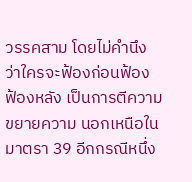วรรคสาม โดยไม่คำนึงว่าใครจะฟ้องก่อนฟ้อง ฟ้องหลัง เป็นการตีความขยายความ นอกเหนือในมาตรา 39 อีกกรณีหนึ่ง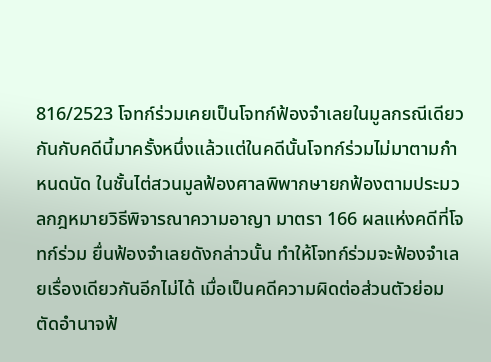816/2523 โจทก์ร่วมเคยเป็นโจทก์ฟ้องจำเลยในมูลกรณีเดียวกันกับคดีนี้มาครั้งหนึ่งแล้วแต่ในคดีนั้นโจทก์ร่วมไม่มาตามกำหนดนัด ในชั้นไต่สวนมูลฟ้องศาลพิพากษายกฟ้องตามประมวลกฎหมายวิธีพิจารณาความอาญา มาตรา 166 ผลแห่งคดีที่โจทก์ร่วม ยื่นฟ้องจำเลยดังกล่าวนั้น ทำให้โจทก์ร่วมจะฟ้องจำเลยเรื่องเดียวกันอีกไม่ได้ เมื่อเป็นคดีความผิดต่อส่วนตัวย่อมตัดอำนาจฟ้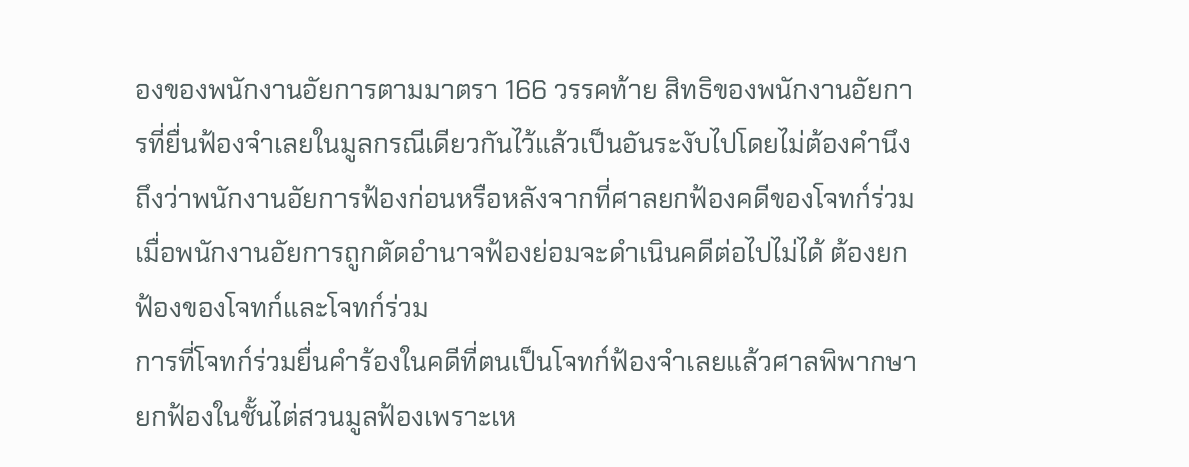องของพนักงานอัยการตามมาตรา 166 วรรคท้าย สิทธิของพนักงานอัยการที่ยื่นฟ้องจำเลยในมูลกรณีเดียวกันไว้แล้วเป็นอันระงับไปโดยไม่ต้องคำนึงถึงว่าพนักงานอัยการฟ้องก่อนหรือหลังจากที่ศาลยกฟ้องคดีของโจทก์ร่วม เมื่อพนักงานอัยการถูกตัดอำนาจฟ้องย่อมจะดำเนินคดีต่อไปไม่ได้ ต้องยกฟ้องของโจทก์และโจทก์ร่วม
การที่โจทก์ร่วมยื่นคำร้องในคดีที่ตนเป็นโจทก์ฟ้องจำเลยแล้วศาลพิพากษายกฟ้องในชั้นไต่สวนมูลฟ้องเพราะเห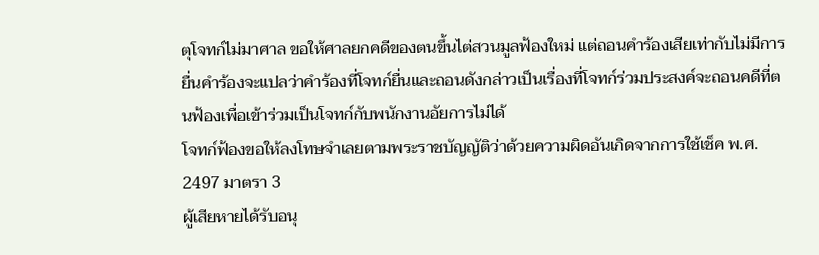ตุโจทก์ไม่มาศาล ขอให้ศาลยกคดีของตนขึ้นไต่สวนมูลฟ้องใหม่ แต่ถอนคำร้องเสียเท่ากับไม่มีการยื่นคำร้องจะแปลว่าคำร้องที่โจทก์ยื่นและถอนดังกล่าวเป็นเรื่องที่โจทก์ร่วมประสงค์จะถอนคดีที่ตนฟ้องเพื่อเข้าร่วมเป็นโจทก์กับพนักงานอัยการไม่ได้
โจทก์ฟ้องขอให้ลงโทษจำเลยตามพระราชบัญญัติว่าด้วยความผิดอันเกิดจากการใช้เช็ค พ.ศ. 2497 มาตรา 3
ผู้เสียหายได้รับอนุ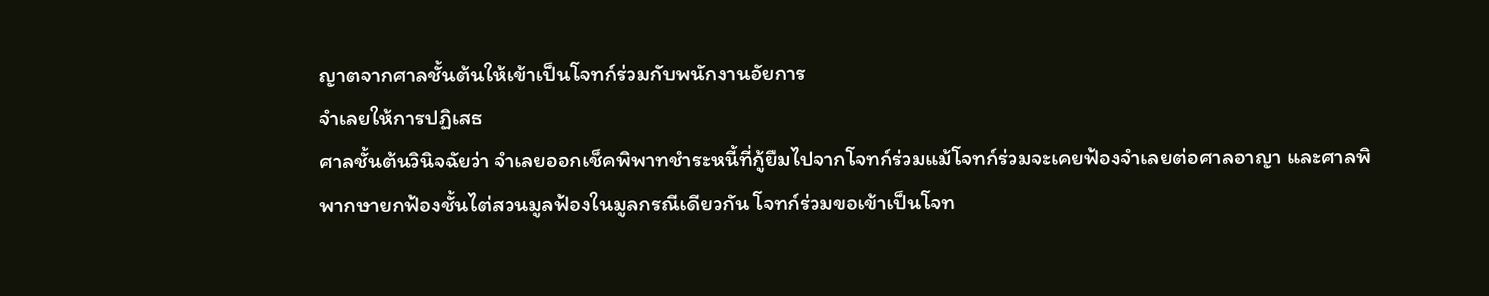ญาตจากศาลชั้นต้นให้เข้าเป็นโจทก์ร่วมกับพนักงานอัยการ
จำเลยให้การปฏิเสธ
ศาลชั้นต้นวินิจฉัยว่า จำเลยออกเช็คพิพาทชำระหนี้ที่กู้ยืมไปจากโจทก์ร่วมแม้โจทก์ร่วมจะเคยฟ้องจำเลยต่อศาลอาญา และศาลพิพากษายกฟ้องชั้นไต่สวนมูลฟ้องในมูลกรณีเดียวกัน โจทก์ร่วมขอเข้าเป็นโจท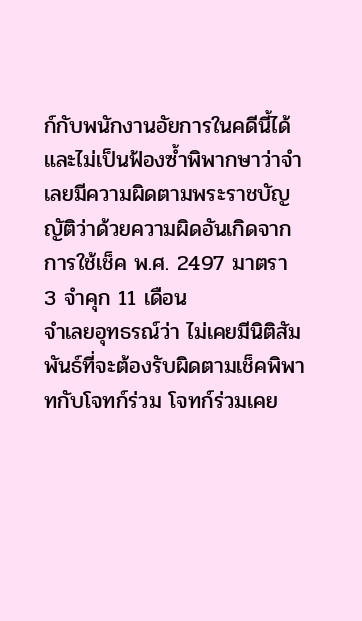ก์กับพนักงานอัยการในคดีนี้ได้ และไม่เป็นฟ้องซ้ำพิพากษาว่าจำเลยมีความผิดตามพระราชบัญญัติว่าด้วยความผิดอันเกิดจากการใช้เช็ค พ.ศ. 2497 มาตรา 3 จำคุก 11 เดือน
จำเลยอุทธรณ์ว่า ไม่เคยมีนิติสัมพันธ์ที่จะต้องรับผิดตามเช็คพิพาทกับโจทก์ร่วม โจทก์ร่วมเคย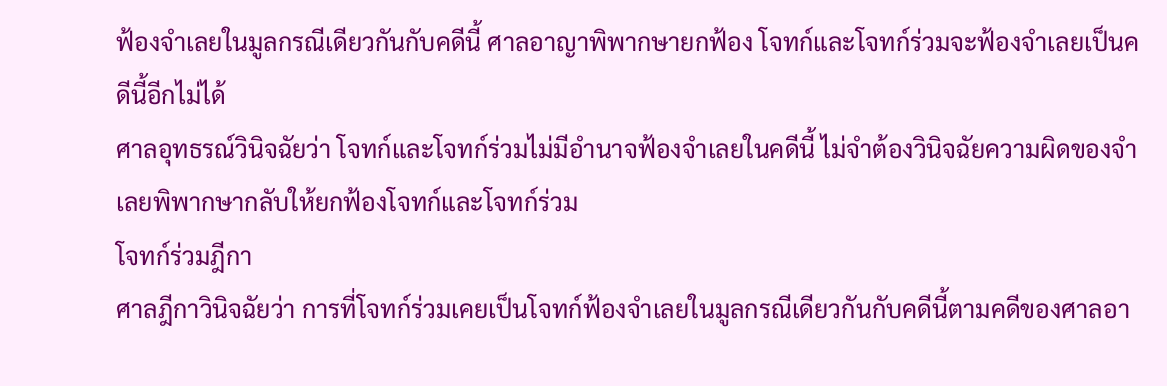ฟ้องจำเลยในมูลกรณีเดียวกันกับคดีนี้ ศาลอาญาพิพากษายกฟ้อง โจทก์และโจทก์ร่วมจะฟ้องจำเลยเป็นคดีนี้อีกไม่ได้
ศาลอุทธรณ์วินิจฉัยว่า โจทก์และโจทก์ร่วมไม่มีอำนาจฟ้องจำเลยในคดีนี้ ไม่จำต้องวินิจฉัยความผิดของจำเลยพิพากษากลับให้ยกฟ้องโจทก์และโจทก์ร่วม
โจทก์ร่วมฎีกา
ศาลฎีกาวินิจฉัยว่า การที่โจทก์ร่วมเคยเป็นโจทก์ฟ้องจำเลยในมูลกรณีเดียวกันกับคดีนี้ตามคดีของศาลอา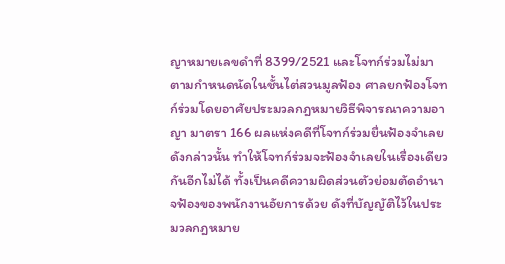ญาหมายเลขดำที่ 8399/2521 และโจทก์ร่วมไม่มาตามกำหนดนัดในชั้นไต่สวนมูลฟ้อง ศาลยกฟ้องโจทก์ร่วมโดยอาศัยประมวลกฎหมายวิธีพิจารณาความอาญา มาตรา 166 ผลแห่งคดีที่โจทก์ร่วมยื่นฟ้องจำเลยดังกล่าวนั้น ทำให้โจทก์ร่วมจะฟ้องจำเลยในเรื่องเดียวกันอีกไม่ได้ ทั้งเป็นคดีความผิดส่วนตัวย่อมตัดอำนาจฟ้องของพนักงานอัยการด้วย ดังที่บัญญัติไว้ในประมวลกฎหมาย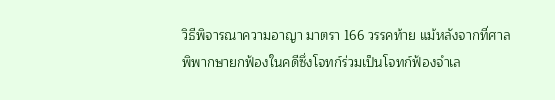วิธีพิจารณาความอาญา มาตรา 166 วรรคท้าย แม้หลังจากที่ศาลพิพากษายกฟ้องในคดีซึ่งโจทก์ร่วมเป็นโจทก์ฟ้องจำเล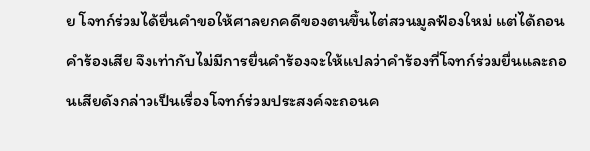ย โจทก์ร่วมได้ยื่นคำขอให้ศาลยกคดีของตนขึ้นไต่สวนมูลฟ้องใหม่ แต่ได้ถอนคำร้องเสีย จึงเท่ากับไม่มีการยื่นคำร้องจะให้แปลว่าคำร้องที่โจทก์ร่วมยื่นและถอนเสียดังกล่าวเป็นเรื่องโจทก์ร่วมประสงค์จะถอนค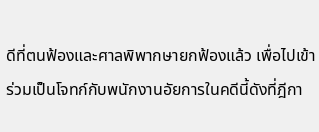ดีที่ตนฟ้องและศาลพิพากษายกฟ้องแล้ว เพื่อไปเข้าร่วมเป็นโจทก์กับพนักงานอัยการในคดีนี้ดังที่ฎีกา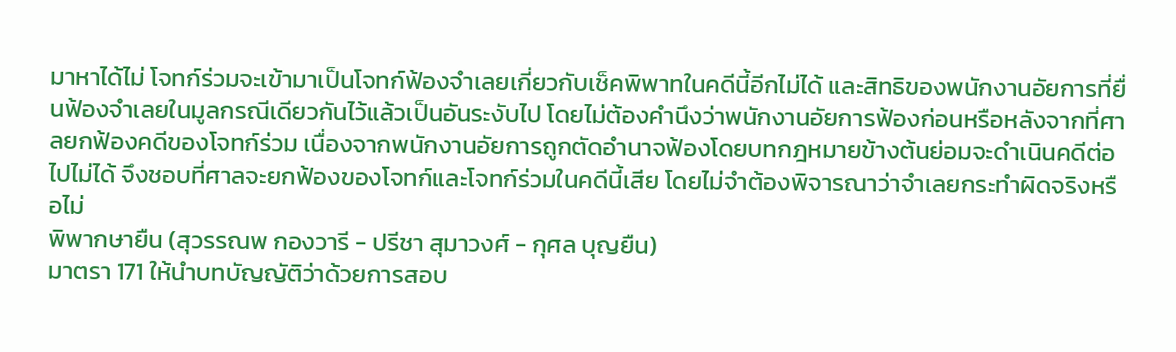มาหาได้ไม่ โจทก์ร่วมจะเข้ามาเป็นโจทก์ฟ้องจำเลยเกี่ยวกับเช็คพิพาทในคดีนี้อีกไม่ได้ และสิทธิของพนักงานอัยการที่ยื่นฟ้องจำเลยในมูลกรณีเดียวกันไว้แล้วเป็นอันระงับไป โดยไม่ต้องคำนึงว่าพนักงานอัยการฟ้องก่อนหรือหลังจากที่ศาลยกฟ้องคดีของโจทก์ร่วม เนื่องจากพนักงานอัยการถูกตัดอำนาจฟ้องโดยบทกฎหมายข้างต้นย่อมจะดำเนินคดีต่อไปไม่ได้ จึงชอบที่ศาลจะยกฟ้องของโจทก์และโจทก์ร่วมในคดีนี้เสีย โดยไม่จำต้องพิจารณาว่าจำเลยกระทำผิดจริงหรือไม่
พิพากษายืน (สุวรรณพ กองวารี - ปรีชา สุมาวงศ์ - กุศล บุญยืน)
มาตรา 171 ให้นำบทบัญญัติว่าด้วยการสอบ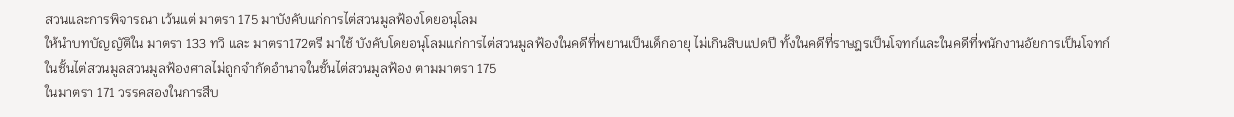สวนและการพิจารณา เว้นแต่ มาตรา 175 มาบังคับแก่การไต่สวนมูลฟ้องโดยอนุโลม
ให้นำบทบัญญัติใน มาตรา 133 ทวิ และ มาตรา172ตรี มาใช้ บังคับโดยอนุโลมแก่การไต่สวนมูลฟ้องในคดีที่พยานเป็นเด็กอายุ ไม่เกินสิบแปดปี ทั้งในคดีที่ราษฎรเป็นโจทก์และในคดีที่พนักงานอัยการเป็นโจทก์
ในชั้นไต่สวนมูลสวนมูลฟ้องศาลไม่ถูกจำกัดอำนาจในชั้นไต่สวนมูลฟ้อง ตามมาตรา 175
ในมาตรา 171 วรรคสองในการสืบ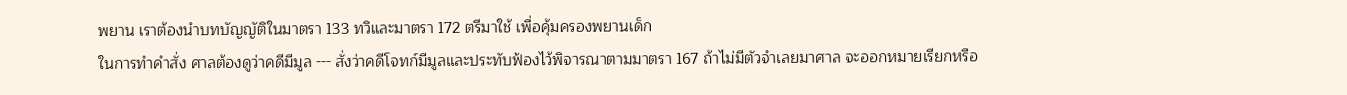พยาน เราต้องนำบทบัญญัติในมาตรา 133 ทวิและมาตรา 172 ตรีมาใช้ เพื่อคุ้มครองพยานเด็ก
ในการทำคำสั่ง ศาลต้องดูว่าคดีมีมูล --- สั่งว่าคดีโจทก์มีมูลและประทับฟ้องไว้พิจารณาตามมาตรา 167 ถ้าไม่มีตัวจำเลยมาศาล จะออกหมายเรียกหรือ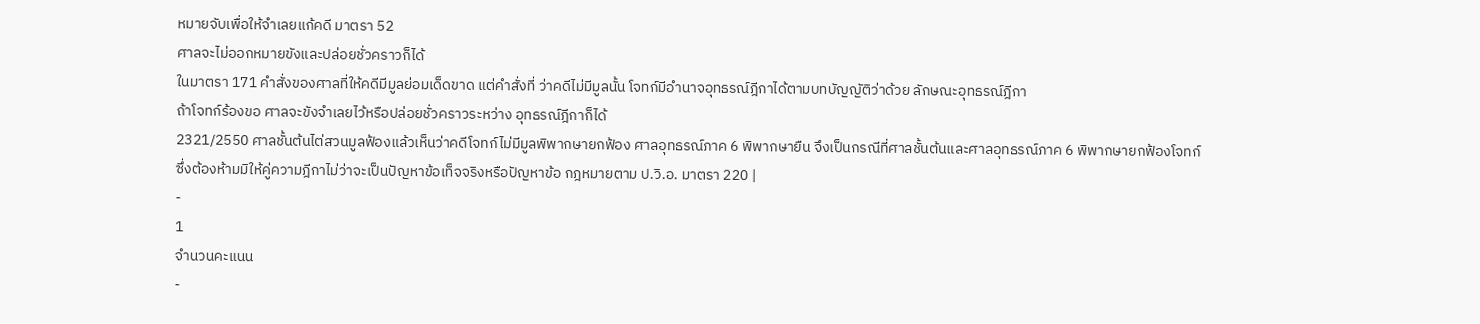หมายจับเพื่อให้จำเลยแก้คดี มาตรา 52
ศาลจะไม่ออกหมายขังและปล่อยชั่วคราวก็ได้
ในมาตรา 171 คำสั่งของศาลที่ให้คดีมีมูลย่อมเด็ดขาด แต่คำสั่งที่ ว่าคดีไม่มีมูลนั้น โจทก์มีอำนาจอุทธรณ์ฎีกาได้ตามบทบัญญัติว่าด้วย ลักษณะอุทธรณ์ฎีกา
ถ้าโจทก์ร้องขอ ศาลจะขังจำเลยไว้หรือปล่อยชั่วคราวระหว่าง อุทธรณ์ฎีกาก็ได้
2321/2550 ศาลชั้นต้นไต่สวนมูลฟ้องแล้วเห็นว่าคดีโจทก์ไม่มีมูลพิพากษายกฟ้อง ศาลอุทธรณ์ภาค 6 พิพากษายืน จึงเป็นกรณีที่ศาลชั้นต้นและศาลอุทธรณ์ภาค 6 พิพากษายกฟ้องโจทก์ ซึ่งต้องห้ามมิให้คู่ความฎีกาไม่ว่าจะเป็นปัญหาข้อเท็จจริงหรือปัญหาข้อ กฎหมายตาม ป.วิ.อ. มาตรา 220 |
-
1
จำนวนคะแนน
-